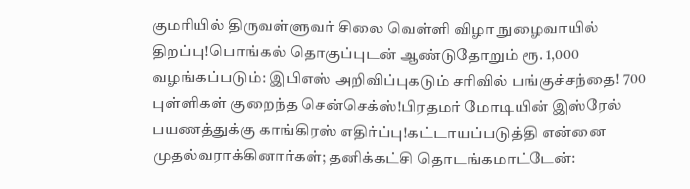குமரியில் திருவள்ளுவர் சிலை வெள்ளி விழா நுழைவாயில் திறப்பு!பொங்கல் தொகுப்புடன் ஆண்டுதோறும் ரூ. 1,000 வழங்கப்படும்: இபிஎஸ் அறிவிப்புகடும் சரிவில் பங்குச்சந்தை! 700 புள்ளிகள் குறைந்த சென்செக்ஸ்!பிரதமர் மோடியின் இஸ்ரேல் பயணத்துக்கு காங்கிரஸ் எதிர்ப்பு!கட்டாயப்படுத்தி என்னை முதல்வராக்கினார்கள்; தனிக்கட்சி தொடங்கமாட்டேன்: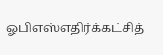ஓபிஎஸ்எதிர்க்கட்சித்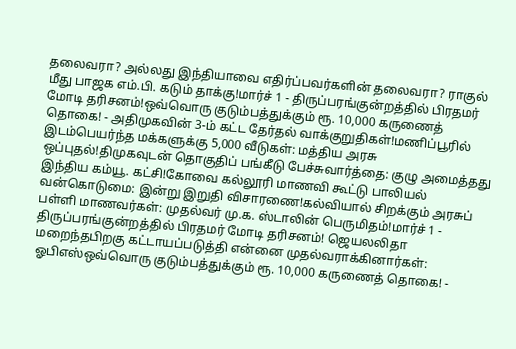தலைவரா? அல்லது இந்தியாவை எதிர்ப்பவர்களின் தலைவரா? ராகுல் மீது பாஜக எம்.பி. கடும் தாக்கு!மார்ச் 1 - திருப்பரங்குன்றத்தில் பிரதமர் மோடி தரிசனம்!ஒவ்வொரு குடும்பத்துக்கும் ரூ. 10,000 கருணைத் தொகை! - அதிமுகவின் 3-ம் கட்ட தேர்தல் வாக்குறுதிகள்!மணிப்பூரில் இடம்பெயர்ந்த மக்களுக்கு 5,000 வீடுகள்: மத்திய அரசு ஒப்புதல்!திமுகவுடன் தொகுதிப் பங்கீடு பேச்சுவார்த்தை: குழு அமைத்தது இந்திய கம்யூ. கட்சி!கோவை கல்லூரி மாணவி கூட்டு பாலியல் வன்கொடுமை: இன்று இறுதி விசாரணை!கல்வியால் சிறக்கும் அரசுப் பள்ளி மாணவர்கள்: முதல்வர் மு.க. ஸ்டாலின் பெருமிதம்!மார்ச் 1 - திருப்பரங்குன்றத்தில் பிரதமர் மோடி தரிசனம்! ஜெயலலிதா மறைந்தபிறகு கட்டாயப்படுத்தி என்னை முதல்வராக்கினார்கள்: ஓபிஎஸ்ஒவ்வொரு குடும்பத்துக்கும் ரூ. 10,000 கருணைத் தொகை! -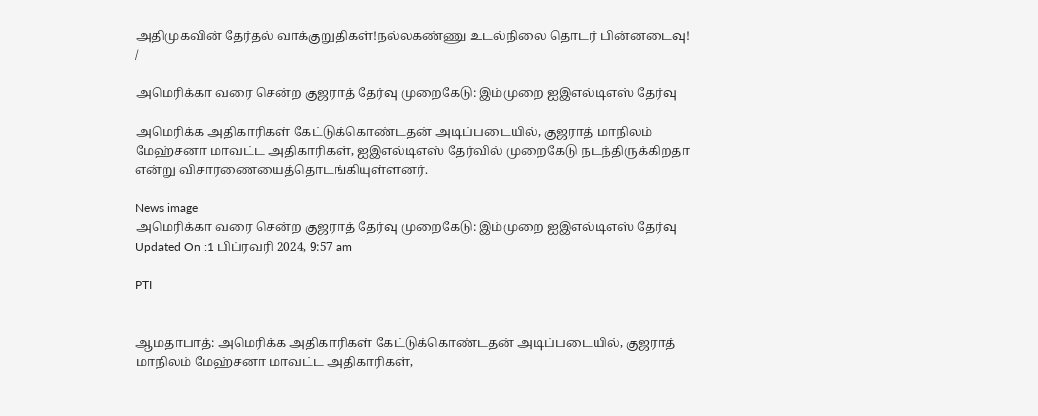அதிமுகவின் தேர்தல் வாக்குறுதிகள்!நல்லகண்ணு உடல்நிலை தொடர் பின்னடைவு!
/

அமெரிக்கா வரை சென்ற குஜராத் தேர்வு முறைகேடு: இம்முறை ஐஇஎல்டிஎஸ் தேர்வு

அமெரிக்க அதிகாரிகள் கேட்டுக்கொண்டதன் அடிப்படையில், குஜராத் மாநிலம் மேஹ்சனா மாவட்ட அதிகாரிகள், ஐஇஎல்டிஎஸ் தேர்வில் முறைகேடு நடந்திருக்கிறதா என்று விசாரணையைத்தொடங்கியுள்ளனர்.

News image
அமெரிக்கா வரை சென்ற குஜராத் தேர்வு முறைகேடு: இம்முறை ஐஇஎல்டிஎஸ் தேர்வு
Updated On :1 பிப்ரவரி 2024, 9:57 am

PTI


ஆமதாபாத்: அமெரிக்க அதிகாரிகள் கேட்டுக்கொண்டதன் அடிப்படையில், குஜராத் மாநிலம் மேஹ்சனா மாவட்ட அதிகாரிகள்,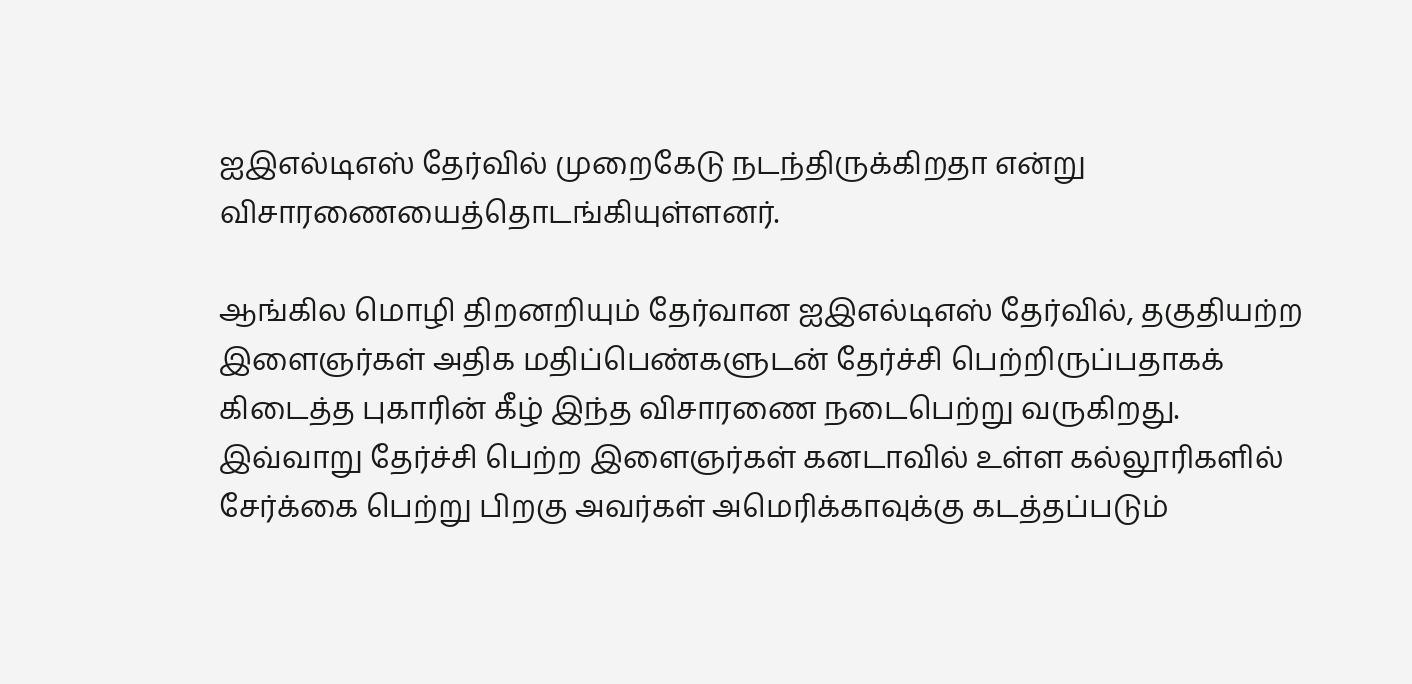ஐஇஎல்டிஎஸ் தேர்வில் முறைகேடு நடந்திருக்கிறதா என்று விசாரணையைத்தொடங்கியுள்ளனர்.

ஆங்கில மொழி திறனறியும் தேர்வான ஐஇஎல்டிஎஸ் தேர்வில், தகுதியற்ற இளைஞர்கள் அதிக மதிப்பெண்களுடன் தேர்ச்சி பெற்றிருப்பதாகக் கிடைத்த புகாரின் கீழ் இந்த விசாரணை நடைபெற்று வருகிறது. இவ்வாறு தேர்ச்சி பெற்ற இளைஞர்கள் கனடாவில் உள்ள கல்லூரிகளில் சேர்க்கை பெற்று பிறகு அவர்கள் அமெரிக்காவுக்கு கடத்தப்படும்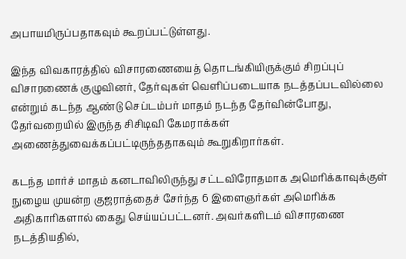அபாயமிருப்பதாகவும் கூறப்பட்டுள்ளது.

இந்த விவகாரத்தில் விசாரணையைத் தொடங்கியிருக்கும் சிறப்புப் விசாரணைக் குழுவினர், தேர்வுகள் வெளிப்படையாக நடத்தப்படவில்லை என்றும் கடந்த ஆண்டு செப்டம்பர் மாதம் நடந்த தேர்வின்போது, தேர்வறையில் இருந்த சிசிடிவி கேமராக்கள் அணைத்துவைக்கப்பட்டிருந்ததாகவும் கூறுகிறார்கள்.

கடந்த மார்ச் மாதம் கனடாவிலிருந்து சட்டவிரோதமாக அமெரிக்காவுக்குள் நுழைய முயன்ற குஜராத்தைச் சேர்ந்த 6 இளைஞர்கள் அமெரிக்க அதிகாரிகளால் கைது செய்யப்பட்டனர். அவர்களிடம் விசாரணை நடத்தியதில்,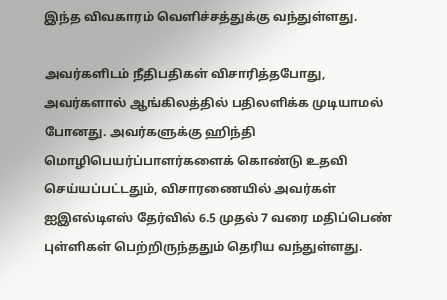இந்த விவகாரம் வெளிச்சத்துக்கு வந்துள்ளது.

அவர்களிடம் நீதிபதிகள் விசாரித்தபோது, அவர்களால் ஆங்கிலத்தில் பதிலளிக்க முடியாமல் போனது. அவர்களுக்கு ஹிந்தி மொழிபெயர்ப்பாளர்களைக் கொண்டு உதவி செய்யப்பட்டதும், விசாரணையில் அவர்கள் ஐஇஎல்டிஎஸ் தேர்வில் 6.5 முதல் 7 வரை மதிப்பெண் புள்ளிகள் பெற்றிருந்ததும் தெரிய வந்துள்ளது.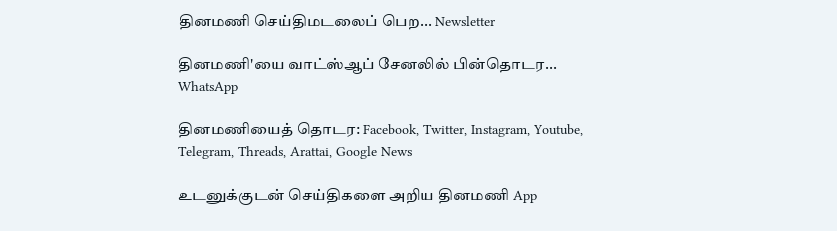தினமணி செய்திமடலைப் பெற... Newsletter

தினமணி'யை வாட்ஸ்ஆப் சேனலில் பின்தொடர... WhatsApp

தினமணியைத் தொடர: Facebook, Twitter, Instagram, Youtube, Telegram, Threads, Arattai, Google News

உடனுக்குடன் செய்திகளை அறிய தினமணி App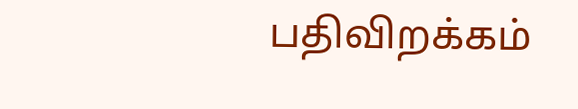பதிவிறக்கம்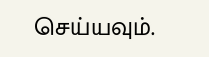செய்யவும்.